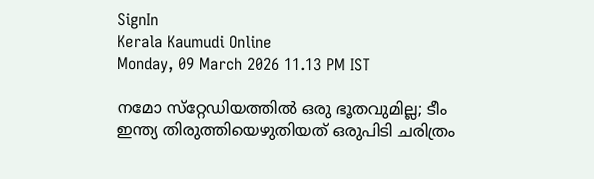SignIn
Kerala Kaumudi Online
Monday, 09 March 2026 11.13 PM IST

നമോ സ്‌റ്റേഡിയത്തില്‍ ഒരു ഭൂതവുമില്ല; ടീം ഇന്ത്യ തിരുത്തിയെഴുതിയത് ഒരുപിടി ചരിത്രം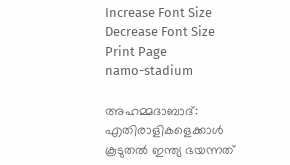Increase Font Size Decrease Font Size Print Page
namo-stadium

അഹമ്മദാബാദ്: എതിരാളികളെക്കാള്‍ കൂടുതല്‍ ഇന്ത്യ ഭയന്നത്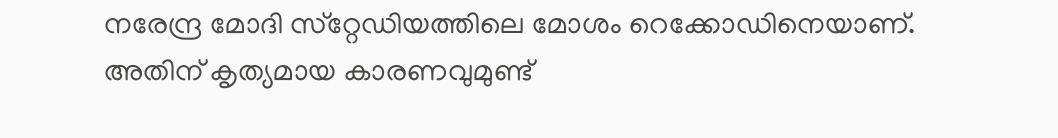നരേന്ദ്ര മോദി സ്‌റ്റേഡിയത്തിലെ മോശം റെക്കോഡിനെയാണ്. അതിന് കൃത്യമായ കാരണവുമുണ്ട്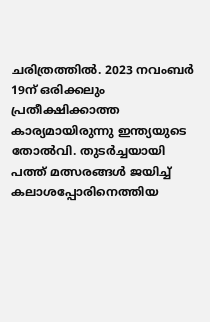ചരിത്രത്തില്‍. 2023 നവംബര്‍ 19ന് ഒരിക്കലും പ്രതീക്ഷിക്കാത്ത കാര്യമായിരുന്നു ഇന്ത്യയുടെ തോല്‍വി. തുടര്‍ച്ചയായി പത്ത് മത്സരങ്ങള്‍ ജയിച്ച് കലാശപ്പോരിനെത്തിയ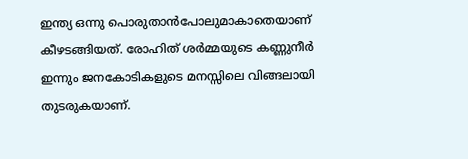ഇന്ത്യ ഒന്നു പൊരുതാന്‍പോലുമാകാതെയാണ് കീഴടങ്ങിയത്. രോഹിത് ശര്‍മ്മയുടെ കണ്ണുനീര്‍ ഇന്നും ജനകോടികളുടെ മനസ്സിലെ വിങ്ങലായി തുടരുകയാണ്.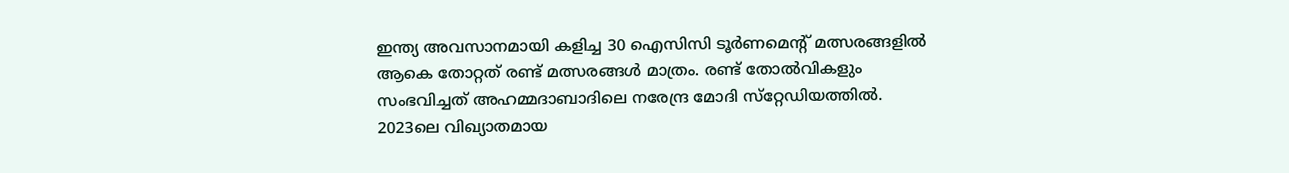ഇന്ത്യ അവസാനമായി കളിച്ച 30 ഐസിസി ടൂര്‍ണമെന്റ് മത്സരങ്ങളില്‍ ആകെ തോറ്റത് രണ്ട് മത്സരങ്ങള്‍ മാത്രം. രണ്ട് തോല്‍വികളും സംഭവിച്ചത് അഹമ്മദാബാദിലെ നരേന്ദ്ര മോദി സ്‌റ്റേഡിയത്തില്‍. 2023ലെ വിഖ്യാതമായ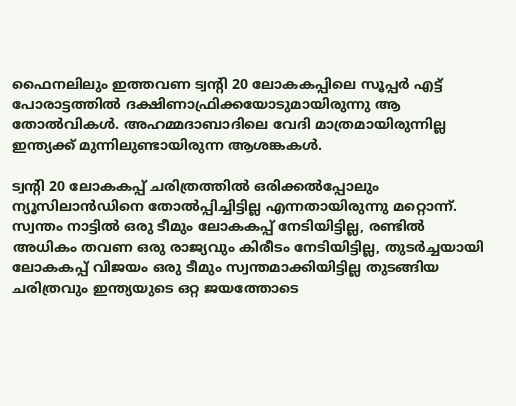ഫൈനലിലും ഇത്തവണ ട്വന്റി 20 ലോകകപ്പിലെ സൂപ്പര്‍ എട്ട് പോരാട്ടത്തില്‍ ദക്ഷിണാഫ്രിക്കയോടുമായിരുന്നു ആ തോല്‍വികള്‍. അഹമ്മദാബാദിലെ വേദി മാത്രമായിരുന്നില്ല ഇന്ത്യക്ക് മുന്നിലുണ്ടായിരുന്ന ആശങ്കകള്‍.

ട്വന്റി 20 ലോകകപ്പ് ചരിത്രത്തില്‍ ഒരിക്കല്‍പ്പോലും ന്യൂസിലാന്‍ഡിനെ തോല്‍പ്പിച്ചിട്ടില്ല എന്നതായിരുന്നു മറ്റൊന്ന്. സ്വന്തം നാട്ടില്‍ ഒരു ടീമും ലോകകപ്പ് നേടിയിട്ടില്ല, രണ്ടില്‍ അധികം തവണ ഒരു രാജ്യവും കിരീടം നേടിയിട്ടില്ല, തുടര്‍ച്ചയായി ലോകകപ്പ് വിജയം ഒരു ടീമും സ്വന്തമാക്കിയിട്ടില്ല തുടങ്ങിയ ചരിത്രവും ഇന്ത്യയുടെ ഒറ്റ ജയത്തോടെ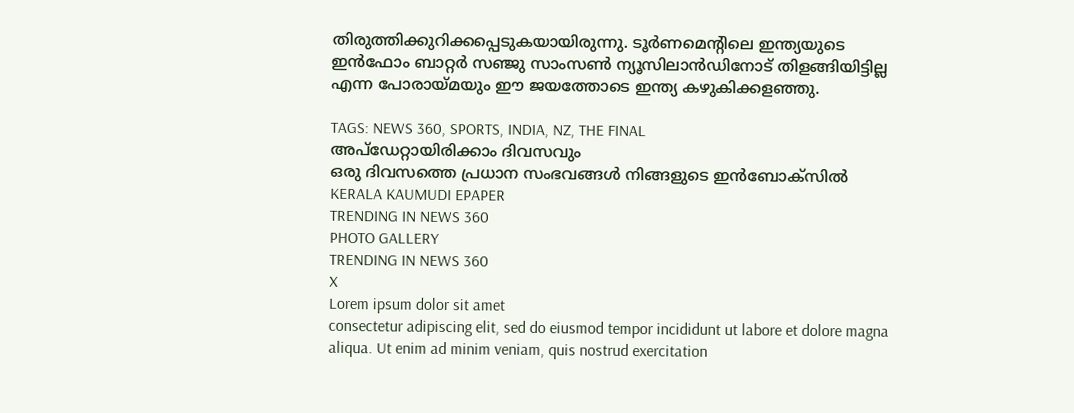തിരുത്തിക്കുറിക്കപ്പെടുകയായിരുന്നു. ടൂര്‍ണമെന്റിലെ ഇന്ത്യയുടെ ഇന്‍ഫോം ബാറ്റര്‍ സഞ്ജു സാംസണ്‍ ന്യൂസിലാന്‍ഡിനോട് തിളങ്ങിയിട്ടില്ല എന്ന പോരായ്മയും ഈ ജയത്തോടെ ഇന്ത്യ കഴുകിക്കളഞ്ഞു.

TAGS: NEWS 360, SPORTS, INDIA, NZ, THE FINAL
അപ്ഡേറ്റായിരിക്കാം ദിവസവും
ഒരു ദിവസത്തെ പ്രധാന സംഭവങ്ങൾ നിങ്ങളുടെ ഇൻബോക്സിൽ
KERALA KAUMUDI EPAPER
TRENDING IN NEWS 360
PHOTO GALLERY
TRENDING IN NEWS 360
X
Lorem ipsum dolor sit amet
consectetur adipiscing elit, sed do eiusmod tempor incididunt ut labore et dolore magna aliqua. Ut enim ad minim veniam, quis nostrud exercitation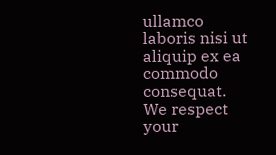ullamco laboris nisi ut aliquip ex ea commodo consequat.
We respect your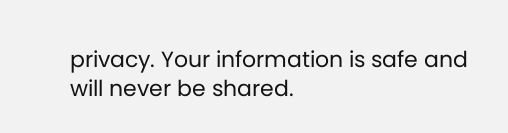privacy. Your information is safe and will never be shared.